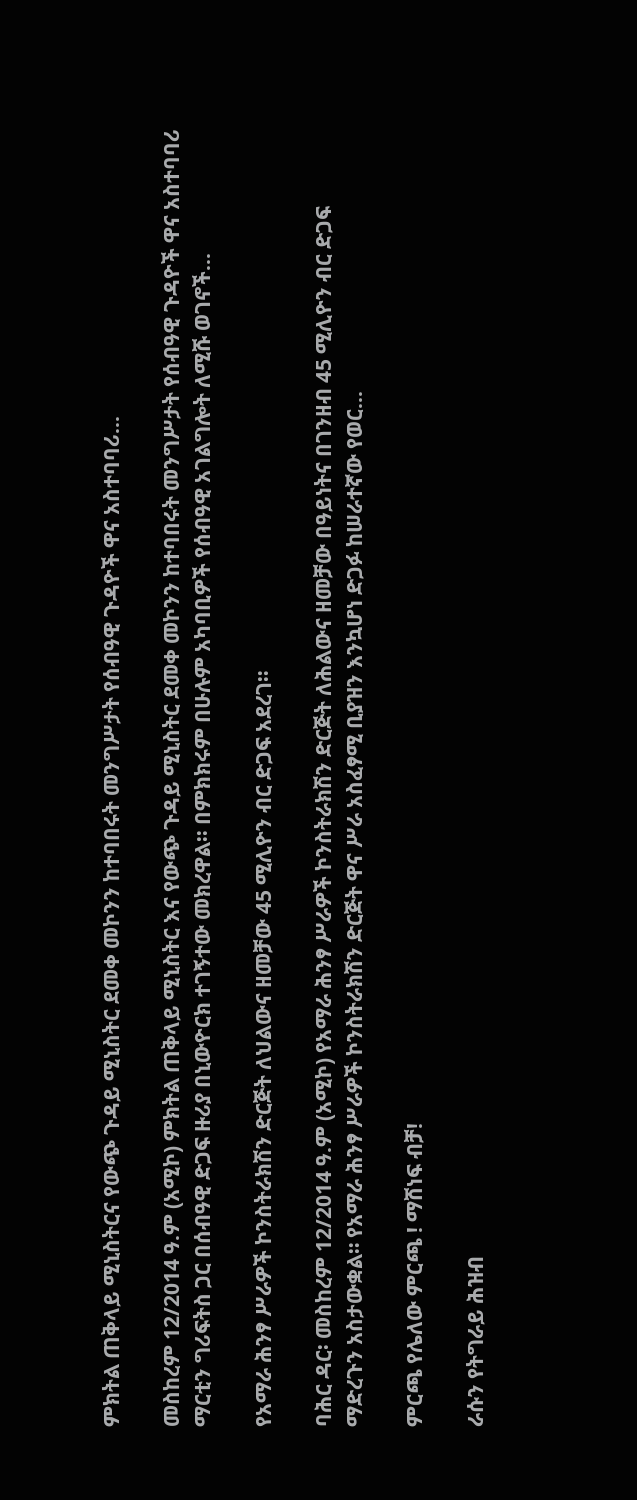ምክትል ጠቅላይ ሚኒስትርና የውጭ ጉዳይ ሚኒስትር ደመቀ መኮንን ከተባበሩት መንግሥታት የሰብዓዊ ጉዳዮች ዋና አስተባባሪ...

መስከረም 12/2014 ዓ.ም (አሚኮ) ምክትል ጠቅላይ ሚኒስትር እና የውጭ ጉዳይ ሚኒስትር ደመቀ መኮንን ከተባበሩት መንግሥታት የሰብዓዊ ጉዳዮች ዋና አስተባባሪ ማርቲን ግሪፍትስ ጋር በሰብዓዊ ድጋፍ ዙሪያ በኒውዮርክ ተገኝተው መክረዋል፡፡ በምክክሩም በሁሉም አካባቢዎች የሰብዓዊ አገልግሎት ለሚሹ ወገኖች...

የአማራ ሕንፃ ሥራዎች ኮንስትራክሽን ድርጅት ለህልውና ዘመቻው 45 ሚሊዮን ብር ድጋፍ አደረገ።

ባሕር ዳር፡ መስከረም 12/2014 ዓ.ም (አሚኮ) የአማራ ሕንፃ ሥራዎች ኮንስትራክሽን ድርጅት ለሕልውና ዘመቻው በዓይነትና በገንዘብ 45 ሚሊዮን ብር ድጋፍ ማድረጉን አስታውቋል። የአማራ ሕንፃ ሥራዎች ኮንስትራክሽን ድርጅት ዋና ሥራ አስፈፃሚ ቢያዝን እንኳሆነ ድጋፉ ከሠራተኛው የወር...

ምርጫ የሌለው ምርጫ ! ማሸነፍ ብቻ!

ራሱን የትግራይ ሕዝብ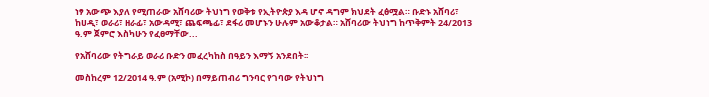ነፃ አውጭ እያለ የሚጠራው አሸባሪው ትህነግ የወቅቱ የኢትዮጵያ እዳ ሆኖ ዳግም ክህደት ፈፅሟል። ቡድኑ አሸባሪ፣ ከሀዲ፣ ወራሪ፣ ዘራፊ፣ አውዳሚ፣ ጨፍጫፊ፣ ደፋሪ መሆኑን ሁሉም አውቆታል። አሸባሪው ትህነግ ከጥቅምት 24/2013 ዓ.ም ጀምሮ እስካሁን የፈፀማቸው...

የአሸባሪው የትግራይ ወራሪ ቡድን መፈረካከስ በዓይን እማኝ አንደበት፡፡

መስከረም 12/2014 ዓ.ም (አሚኮ) በማይጠብሪ ግንባር የገባው የትህነግ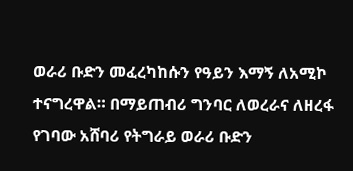ወራሪ ቡድን መፈረካከሱን የዓይን እማኝ ለአሚኮ ተናግረዋል። በማይጠብሪ ግንባር ለወረራና ለዘረፋ የገባው አሸባሪ የትግራይ ወራሪ ቡድን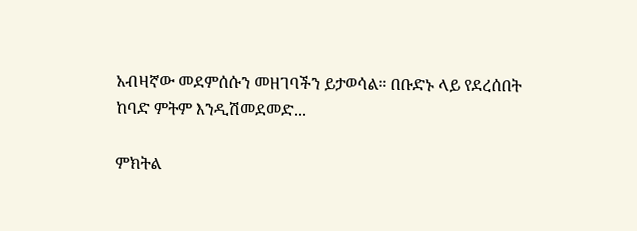አብዛኛው መደምሰሱን መዘገባችን ይታወሳል። በቡድኑ ላይ የደረሰበት ከባድ ምትም እንዲሽመደመድ...

ምክትል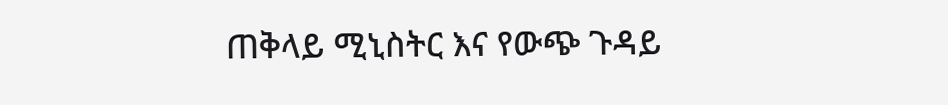ጠቅላይ ሚኒስትር እና የውጭ ጉዳይ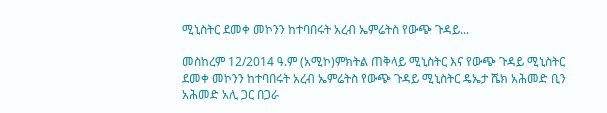ሚኒስትር ደመቀ መኮንን ከተባበሩት አረብ ኤምሬትስ የውጭ ጉዳይ...

መስከረም 12/2014 ዓ.ም (አሚኮ)ምክትል ጠቅላይ ሚኒስትር እና የውጭ ጉዳይ ሚኒስትር ደመቀ መኮንን ከተባበሩት አረብ ኤምሬትስ የውጭ ጉዳይ ሚኒስትር ዴኤታ ሼክ አሕመድ ቢን አሕመድ አሊ ጋር በጋራ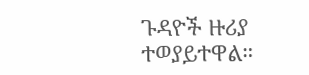ጉዳዮች ዙሪያ ተወያይተዋል።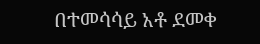በተመሳሳይ አቶ ደመቀ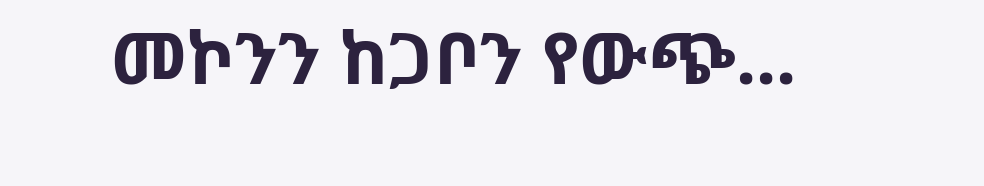መኮንን ከጋቦን የውጭ...